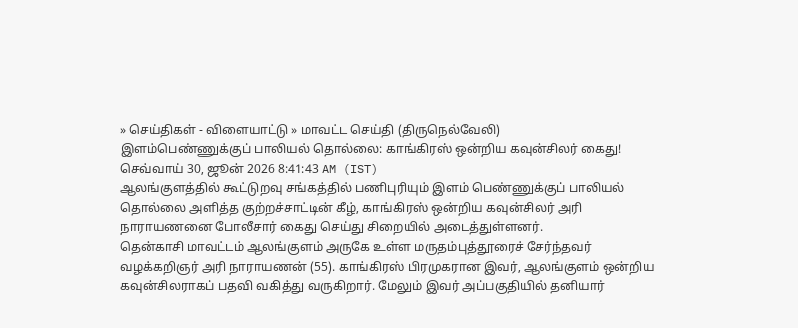» செய்திகள் - விளையாட்டு » மாவட்ட செய்தி (திருநெல்வேலி)
இளம்பெண்ணுக்குப் பாலியல் தொல்லை: காங்கிரஸ் ஒன்றிய கவுன்சிலர் கைது!
செவ்வாய் 30, ஜூன் 2026 8:41:43 AM (IST)
ஆலங்குளத்தில் கூட்டுறவு சங்கத்தில் பணிபுரியும் இளம் பெண்ணுக்குப் பாலியல் தொல்லை அளித்த குற்றச்சாட்டின் கீழ், காங்கிரஸ் ஒன்றிய கவுன்சிலர் அரி நாராயணனை போலீசார் கைது செய்து சிறையில் அடைத்துள்ளனர்.
தென்காசி மாவட்டம் ஆலங்குளம் அருகே உள்ள மருதம்புத்தூரைச் சேர்ந்தவர் வழக்கறிஞர் அரி நாராயணன் (55). காங்கிரஸ் பிரமுகரான இவர், ஆலங்குளம் ஒன்றிய கவுன்சிலராகப் பதவி வகித்து வருகிறார். மேலும் இவர் அப்பகுதியில் தனியார்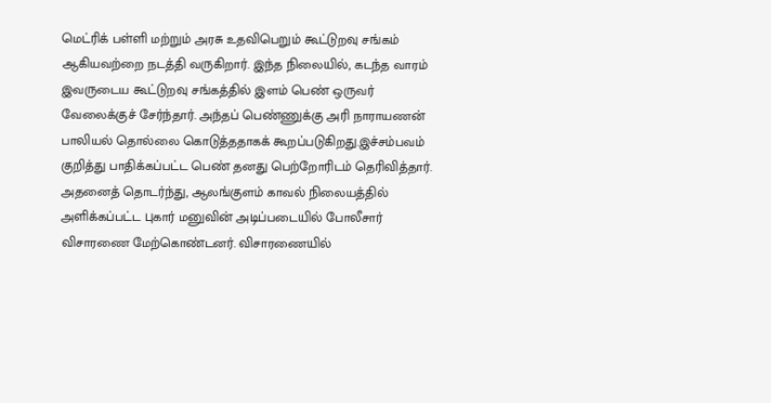மெட்ரிக் பள்ளி மற்றும் அரசு உதவிபெறும் கூட்டுறவு சங்கம் ஆகியவற்றை நடத்தி வருகிறார். இந்த நிலையில், கடந்த வாரம் இவருடைய கூட்டுறவு சங்கத்தில் இளம் பெண் ஒருவர் வேலைக்குச் சேர்ந்தார். அந்தப் பெண்ணுக்கு அரி நாராயணன் பாலியல் தொல்லை கொடுத்ததாகக் கூறப்படுகிறது.இச்சம்பவம் குறித்து பாதிக்கப்பட்ட பெண் தனது பெற்றோரிடம் தெரிவித்தார். அதனைத் தொடர்ந்து, ஆலங்குளம் காவல் நிலையத்தில் அளிக்கப்பட்ட புகார் மனுவின் அடிப்படையில் போலீசார் விசாரணை மேற்கொண்டனர். விசாரணையில்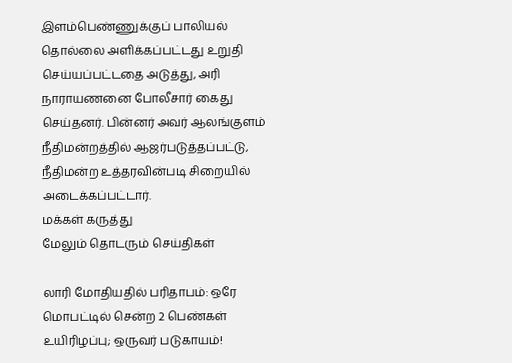இளம்பெண்ணுக்குப் பாலியல் தொல்லை அளிக்கப்பட்டது உறுதி செய்யப்பட்டதை அடுத்து, அரி நாராயணனை போலீசார் கைது செய்தனர். பின்னர் அவர் ஆலங்குளம் நீதிமன்றத்தில் ஆஜர்படுத்தப்பட்டு, நீதிமன்ற உத்தரவின்படி சிறையில் அடைக்கப்பட்டார்.
மக்கள் கருத்து
மேலும் தொடரும் செய்திகள்

லாரி மோதியதில் பரிதாபம்: ஒரே மொபட்டில் சென்ற 2 பெண்கள் உயிரிழப்பு; ஒருவர் படுகாயம்!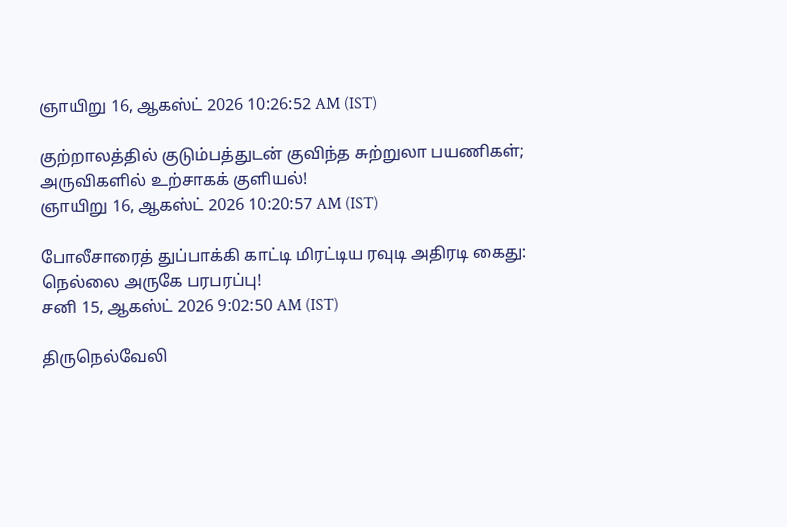ஞாயிறு 16, ஆகஸ்ட் 2026 10:26:52 AM (IST)

குற்றாலத்தில் குடும்பத்துடன் குவிந்த சுற்றுலா பயணிகள்; அருவிகளில் உற்சாகக் குளியல்!
ஞாயிறு 16, ஆகஸ்ட் 2026 10:20:57 AM (IST)

போலீசாரைத் துப்பாக்கி காட்டி மிரட்டிய ரவுடி அதிரடி கைது: நெல்லை அருகே பரபரப்பு!
சனி 15, ஆகஸ்ட் 2026 9:02:50 AM (IST)

திருநெல்வேலி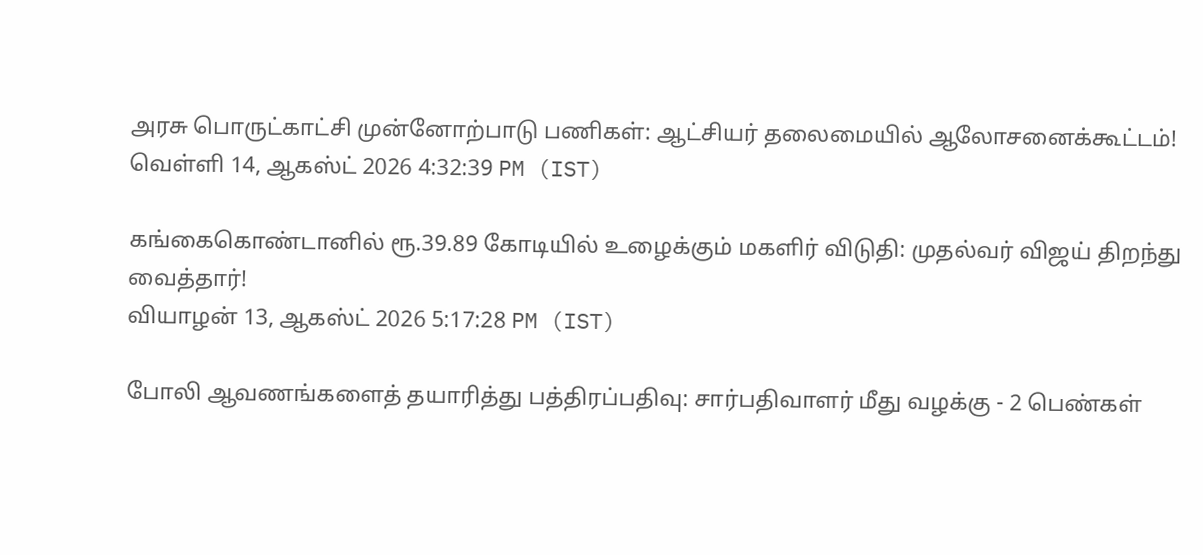அரசு பொருட்காட்சி முன்னோற்பாடு பணிகள்: ஆட்சியர் தலைமையில் ஆலோசனைக்கூட்டம்!
வெள்ளி 14, ஆகஸ்ட் 2026 4:32:39 PM (IST)

கங்கைகொண்டானில் ரூ.39.89 கோடியில் உழைக்கும் மகளிர் விடுதி: முதல்வர் விஜய் திறந்து வைத்தார்!
வியாழன் 13, ஆகஸ்ட் 2026 5:17:28 PM (IST)

போலி ஆவணங்களைத் தயாரித்து பத்திரப்பதிவு: சார்பதிவாளர் மீது வழக்கு - 2 பெண்கள்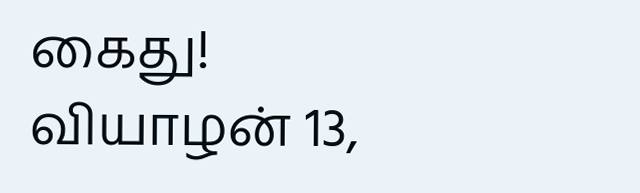கைது!
வியாழன் 13,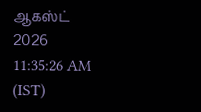ஆகஸ்ட் 2026 11:35:26 AM (IST)